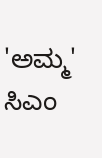'ಅಮ್ಮ' ಸಿಎಂ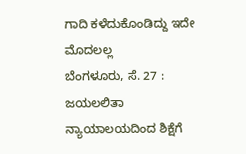ಗಾದಿ ಕಳೆದುಕೊಂಡಿದ್ದು ಇದೇ ಮೊದಲಲ್ಲ
ಬೆಂಗಳೂರು, ಸೆ. 27 : ಜಯಲಲಿತಾ ನ್ಯಾಯಾಲಯದಿಂದ ಶಿಕ್ಷೆಗೆ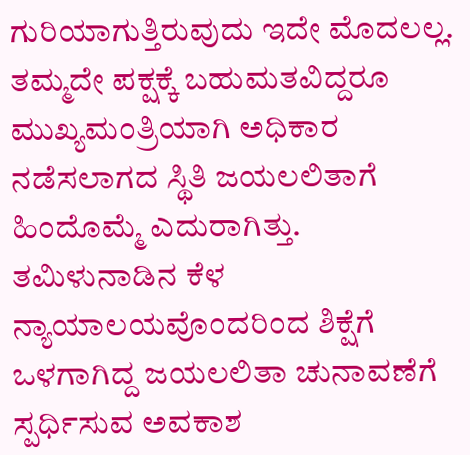ಗುರಿಯಾಗುತ್ತಿರುವುದು ಇದೇ ಮೊದಲಲ್ಲ. ತಮ್ಮದೇ ಪಕ್ಷಕ್ಕೆ ಬಹುಮತವಿದ್ದರೂ ಮುಖ್ಯಮಂತ್ರಿಯಾಗಿ ಅಧಿಕಾರ ನಡೆಸಲಾಗದ ಸ್ಥಿತಿ ಜಯಲಲಿತಾಗೆ ಹಿಂದೊಮ್ಮೆ ಎದುರಾಗಿತ್ತು.
ತಮಿಳುನಾಡಿನ ಕೆಳ ನ್ಯಾಯಾಲಯವೊಂದರಿಂದ ಶಿಕ್ಷೆಗೆ ಒಳಗಾಗಿದ್ದ ಜಯಲಲಿತಾ ಚುನಾವಣೆಗೆ ಸ್ಪರ್ಧಿಸುವ ಅವಕಾಶ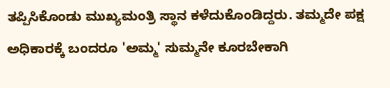ತಪ್ಪಿಸಿಕೊಂಡು ಮುಖ್ಯಮಂತ್ರಿ ಸ್ಥಾನ ಕಳೆದುಕೊಂಡಿದ್ದರು. ತಮ್ಮದೇ ಪಕ್ಷ ಅಧಿಕಾರಕ್ಕೆ ಬಂದರೂ 'ಅಮ್ಮ' ಸುಮ್ಮನೇ ಕೂರಬೇಕಾಗಿ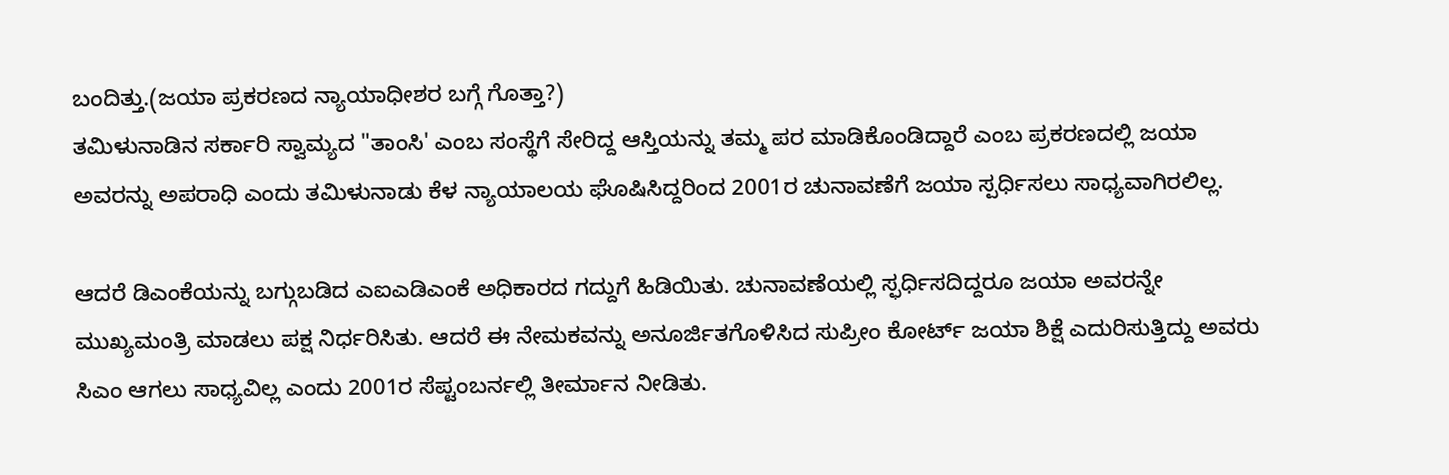ಬಂದಿತ್ತು.(ಜಯಾ ಪ್ರಕರಣದ ನ್ಯಾಯಾಧೀಶರ ಬಗ್ಗೆ ಗೊತ್ತಾ?)
ತಮಿಳುನಾಡಿನ ಸರ್ಕಾರಿ ಸ್ವಾಮ್ಯದ "ತಾಂಸಿ' ಎಂಬ ಸಂಸ್ಥೆಗೆ ಸೇರಿದ್ದ ಆಸ್ತಿಯನ್ನು ತಮ್ಮ ಪರ ಮಾಡಿಕೊಂಡಿದ್ದಾರೆ ಎಂಬ ಪ್ರಕರಣದಲ್ಲಿ ಜಯಾ ಅವರನ್ನು ಅಪರಾಧಿ ಎಂದು ತಮಿಳುನಾಡು ಕೆಳ ನ್ಯಾಯಾಲಯ ಘೊಷಿಸಿದ್ದರಿಂದ 2001ರ ಚುನಾವಣೆಗೆ ಜಯಾ ಸ್ಪರ್ಧಿಸಲು ಸಾಧ್ಯವಾಗಿರಲಿಲ್ಲ.

ಆದರೆ ಡಿಎಂಕೆಯನ್ನು ಬಗ್ಗುಬಡಿದ ಎಐಎಡಿಎಂಕೆ ಅಧಿಕಾರದ ಗದ್ದುಗೆ ಹಿಡಿಯಿತು. ಚುನಾವಣೆಯಲ್ಲಿ ಸ್ಫರ್ಧಿಸದಿದ್ದರೂ ಜಯಾ ಅವರನ್ನೇ ಮುಖ್ಯಮಂತ್ರಿ ಮಾಡಲು ಪಕ್ಷ ನಿರ್ಧರಿಸಿತು. ಆದರೆ ಈ ನೇಮಕವನ್ನು ಅನೂರ್ಜಿತಗೊಳಿಸಿದ ಸುಪ್ರೀಂ ಕೋರ್ಟ್ ಜಯಾ ಶಿಕ್ಷೆ ಎದುರಿಸುತ್ತಿದ್ದು ಅವರು ಸಿಎಂ ಆಗಲು ಸಾಧ್ಯವಿಲ್ಲ ಎಂದು 2001ರ ಸೆಪ್ಟಂಬರ್ನಲ್ಲಿ ತೀರ್ಮಾನ ನೀಡಿತು.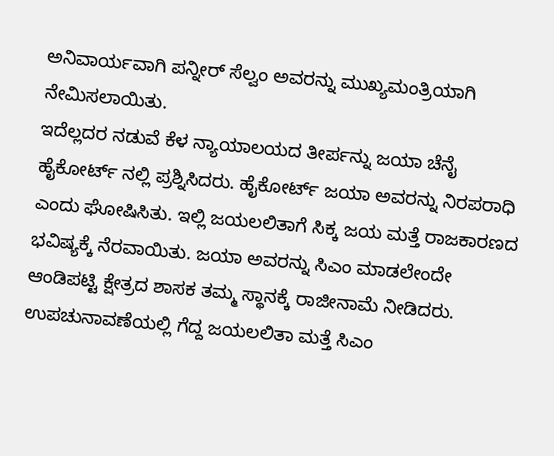ಅನಿವಾರ್ಯವಾಗಿ ಪನ್ನೀರ್ ಸೆಲ್ವಂ ಅವರನ್ನು ಮುಖ್ಯಮಂತ್ರಿಯಾಗಿ ನೇಮಿಸಲಾಯಿತು.
ಇದೆಲ್ಲದರ ನಡುವೆ ಕೆಳ ನ್ಯಾಯಾಲಯದ ತೀರ್ಪನ್ನು ಜಯಾ ಚೆನೈ ಹೈಕೋರ್ಟ್ ನಲ್ಲಿ ಪ್ರಶ್ನಿಸಿದರು. ಹೈಕೋರ್ಟ್ ಜಯಾ ಅವರನ್ನು ನಿರಪರಾಧಿ ಎಂದು ಘೋಷಿಸಿತು. ಇಲ್ಲಿ ಜಯಲಲಿತಾಗೆ ಸಿಕ್ಕ ಜಯ ಮತ್ತೆ ರಾಜಕಾರಣದ ಭವಿಷ್ಯಕ್ಕೆ ನೆರವಾಯಿತು. ಜಯಾ ಅವರನ್ನು ಸಿಎಂ ಮಾಡಲೇಂದೇ ಆಂಡಿಪಟ್ಟಿ ಕ್ಷೇತ್ರದ ಶಾಸಕ ತಮ್ಮ ಸ್ಥಾನಕ್ಕೆ ರಾಜೀನಾಮೆ ನೀಡಿದರು. ಉಪಚುನಾವಣೆಯಲ್ಲಿ ಗೆದ್ದ ಜಯಲಲಿತಾ ಮತ್ತೆ ಸಿಎಂ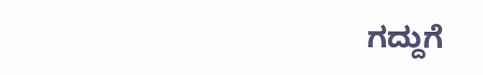ಗದ್ದುಗೆ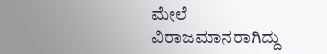ಮೇಲೆ ವಿರಾಜಮಾನರಾಗಿದ್ದು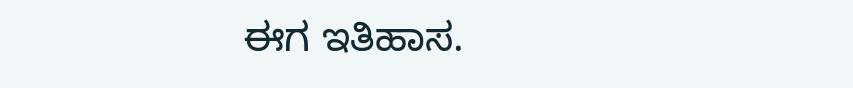ಈಗ ಇತಿಹಾಸ.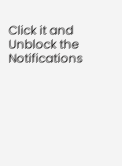Click it and Unblock the Notifications